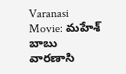Varanasi Movie: మహేశ్ బాబు వారణాసి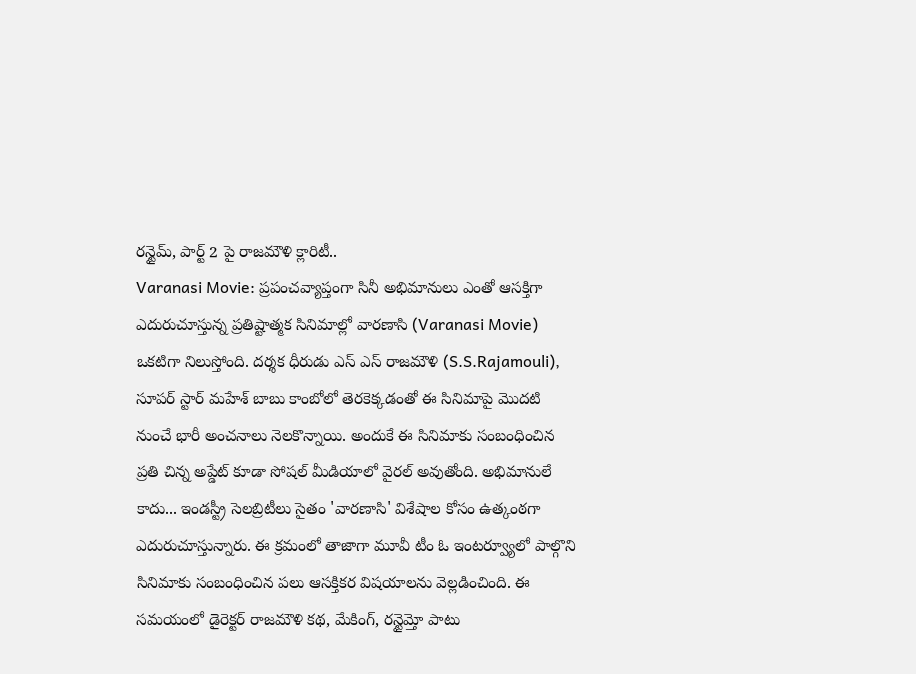రన్టైమ్, పార్ట్ 2 పై రాజమౌళి క్లారిటీ..
Varanasi Movie: ప్రపంచవ్యాప్తంగా సినీ అభిమానులు ఎంతో ఆసక్తిగా ఎదురుచూస్తున్న ప్రతిష్టాత్మక సినిమాల్లో వారణాసి (Varanasi Movie) ఒకటిగా నిలుస్తోంది. దర్శక ధీరుడు ఎస్ ఎస్ రాజమౌళి (S.S.Rajamouli), సూపర్ స్టార్ మహేశ్ బాబు కాంబోలో తెరకెక్కడంతో ఈ సినిమాపై మొదటి నుంచే భారీ అంచనాలు నెలకొన్నాయి. అందుకే ఈ సినిమాకు సంబంధించిన ప్రతి చిన్న అప్డేట్ కూడా సోషల్ మీడియాలో వైరల్ అవుతోంది. అభిమానులే కాదు... ఇండస్ట్రీ సెలబ్రిటీలు సైతం 'వారణాసి' విశేషాల కోసం ఉత్కంఠగా ఎదురుచూస్తున్నారు. ఈ క్రమంలో తాజాగా మూవీ టీం ఓ ఇంటర్వ్యూలో పాల్గొని సినిమాకు సంబంధించిన పలు ఆసక్తికర విషయాలను వెల్లడించింది. ఈ సమయంలో డైరెక్టర్ రాజమౌళి కథ, మేకింగ్, రన్టైమ్తో పాటు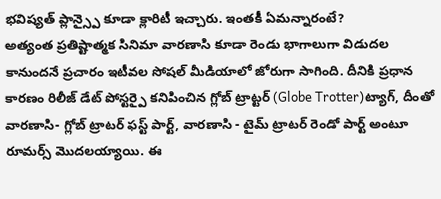భవిష్యత్ ప్లాన్స్పై కూడా క్లారిటీ ఇచ్చారు. ఇంతకీ ఏమన్నారంటే?
అత్యంత ప్రతిష్టాత్మక సినిమా వారణాసి కూడా రెండు భాగాలుగా విడుదల కానుందనే ప్రచారం ఇటీవల సోషల్ మీడియాలో జోరుగా సాగింది. దీనికి ప్రధాన కారణం రిలీజ్ డేట్ పోస్టర్పై కనిపించిన గ్లోబ్ ట్రాట్టర్ (Globe Trotter)ట్యాగ్, దీంతో వారణాసి- గ్లోబ్ ట్రాటర్ ఫస్ట్ పార్ట్, వారణాసి - టైమ్ ట్రాటర్ రెండో పార్ట్ అంటూ రూమర్స్ మొదలయ్యాయి. ఈ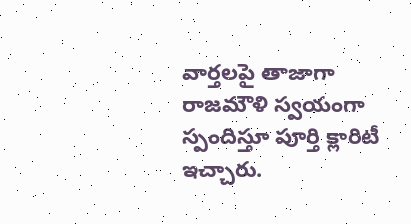వార్తలపై తాజాగా రాజమౌళి స్వయంగా స్పందిస్తూ పూర్తి క్లారిటీ ఇచ్చారు.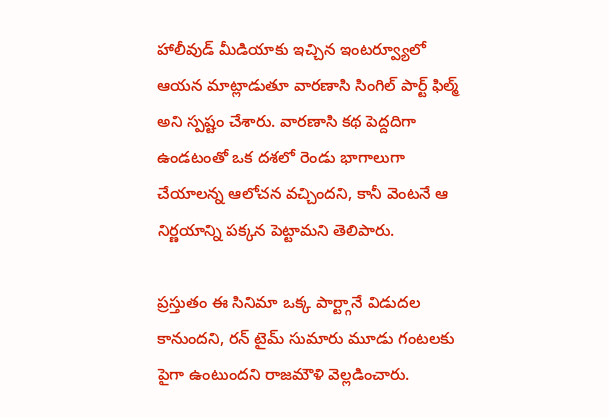హాలీవుడ్ మీడియాకు ఇచ్చిన ఇంటర్వ్యూలో ఆయన మాట్లాడుతూ వారణాసి సింగిల్ పార్ట్ ఫిల్మ్ అని స్పష్టం చేశారు. వారణాసి కథ పెద్దదిగా ఉండటంతో ఒక దశలో రెండు భాగాలుగా చేయాలన్న ఆలోచన వచ్చిందని, కానీ వెంటనే ఆ నిర్ణయాన్ని పక్కన పెట్టామని తెలిపారు.

ప్రస్తుతం ఈ సినిమా ఒక్క పార్ట్గానే విడుదల కానుందని, రన్ టైమ్ సుమారు మూడు గంటలకు పైగా ఉంటుందని రాజమౌళి వెల్లడించారు.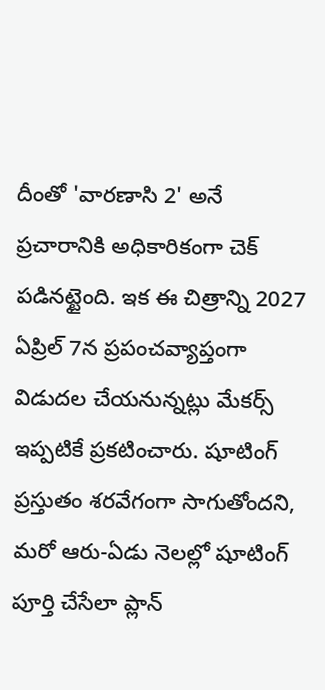దీంతో 'వారణాసి 2' అనే ప్రచారానికి అధికారికంగా చెక్ పడినట్టైంది. ఇక ఈ చిత్రాన్ని 2027 ఏప్రిల్ 7న ప్రపంచవ్యాప్తంగా విడుదల చేయనున్నట్లు మేకర్స్ ఇప్పటికే ప్రకటించారు. షూటింగ్ ప్రస్తుతం శరవేగంగా సాగుతోందని, మరో ఆరు-ఏడు నెలల్లో షూటింగ్ పూర్తి చేసేలా ప్లాన్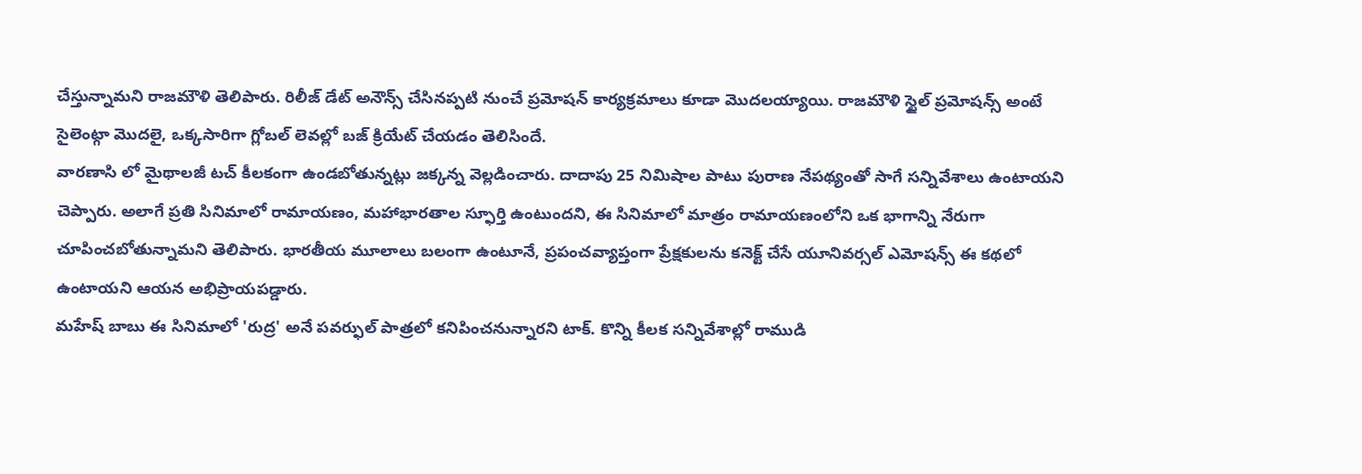చేస్తున్నామని రాజమౌళి తెలిపారు. రిలీజ్ డేట్ అనౌన్స్ చేసినప్పటి నుంచే ప్రమోషన్ కార్యక్రమాలు కూడా మొదలయ్యాయి. రాజమౌళి స్టైల్ ప్రమోషన్స్ అంటే సైలెంట్గా మొదలై, ఒక్కసారిగా గ్లోబల్ లెవల్లో బజ్ క్రియేట్ చేయడం తెలిసిందే.
వారణాసి లో మైథాలజీ టచ్ కీలకంగా ఉండబోతున్నట్లు జక్కన్న వెల్లడించారు. దాదాపు 25 నిమిషాల పాటు పురాణ నేపథ్యంతో సాగే సన్నివేశాలు ఉంటాయని చెప్పారు. అలాగే ప్రతి సినిమాలో రామాయణం, మహాభారతాల స్ఫూర్తి ఉంటుందని, ఈ సినిమాలో మాత్రం రామాయణంలోని ఒక భాగాన్ని నేరుగా చూపించబోతున్నామని తెలిపారు. భారతీయ మూలాలు బలంగా ఉంటూనే, ప్రపంచవ్యాప్తంగా ప్రేక్షకులను కనెక్ట్ చేసే యూనివర్సల్ ఎమోషన్స్ ఈ కథలో ఉంటాయని ఆయన అభిప్రాయపడ్డారు.
మహేష్ బాబు ఈ సినిమాలో 'రుద్ర' అనే పవర్ఫుల్ పాత్రలో కనిపించనున్నారని టాక్. కొన్ని కీలక సన్నివేశాల్లో రాముడి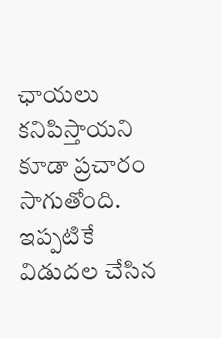ఛాయలు కనిపిస్తాయని కూడా ప్రచారం సాగుతోంది. ఇప్పటికే విడుదల చేసిన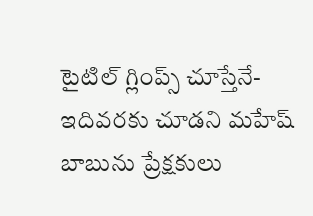టైటిల్ గ్లింప్స్ చూస్తేనే- ఇదివరకు చూడని మహేష్ బాబును ప్రేక్షకులు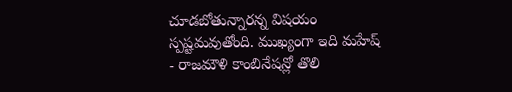చూడబోతున్నారన్న విషయం స్పష్టమవుతోంది. ముఖ్యంగా ఇది మహేష్ - రాజమౌళి కాంబినేషన్లో తొలి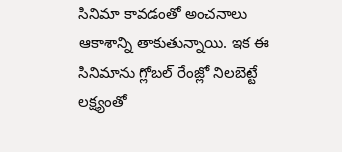సినిమా కావడంతో అంచనాలు ఆకాశాన్ని తాకుతున్నాయి. ఇక ఈ సినిమాను గ్లోబల్ రేంజ్లో నిలబెట్టే లక్ష్యంతో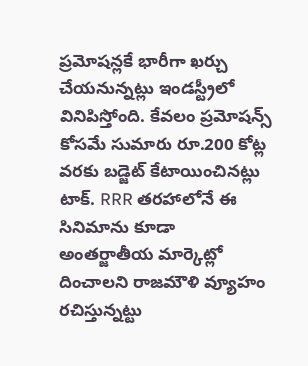ప్రమోషన్లకే భారీగా ఖర్చు చేయనున్నట్లు ఇండస్ట్రీలో వినిపిస్తోంది. కేవలం ప్రమోషన్స్ కోసమే సుమారు రూ.200 కోట్ల వరకు బడ్జెట్ కేటాయించినట్లు టాక్. RRR తరహాలోనే ఈ సినిమాను కూడా అంతర్జాతీయ మార్కెట్లో దించాలని రాజమౌళి వ్యూహం రచిస్తున్నట్టు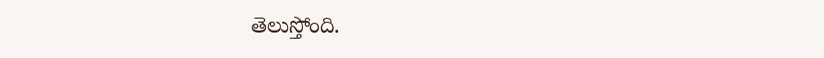తెలుస్తోంది.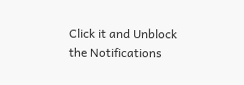Click it and Unblock the Notifications